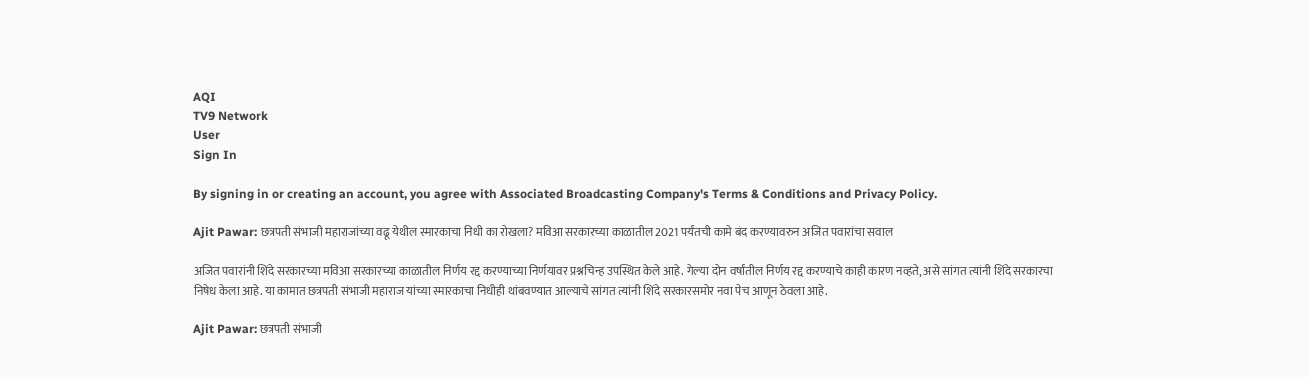AQI
TV9 Network
User
Sign In

By signing in or creating an account, you agree with Associated Broadcasting Company's Terms & Conditions and Privacy Policy.

Ajit Pawar: छत्रपती संभाजी महाराजांच्या वढू येथील स्मारकाचा निधी का रोखला? मविआ सरकारच्या काळातील 2021 पर्यंतची कामे बंद करण्यावरुन अजित पवारांचा सवाल

अजित पवारांनी शिंदे सरकारच्या मविआ सरकारच्या काळातील निर्णय रद्द करण्याच्या निर्णयावर प्रश्नचिन्ह उपस्थित केले आहे. गेल्या दोन वर्षांतील निर्णय रद्द करण्याचे काही कारण नव्हते, असे सांगत त्यांनी शिंदे सरकारचा निषेध केला आहे. या कामात छत्रपती संभाजी महाराज यांच्या स्मारकाचा निधीही थांबवण्यात आल्याचे सांगत त्यांनी शिंदे सरकारसमोर नवा पेच आणून ठेवला आहे.

Ajit Pawar: छत्रपती संभाजी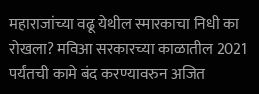महाराजांच्या वढू येथील स्मारकाचा निधी का रोखला? मविआ सरकारच्या काळातील 2021 पर्यंतची कामे बंद करण्यावरुन अजित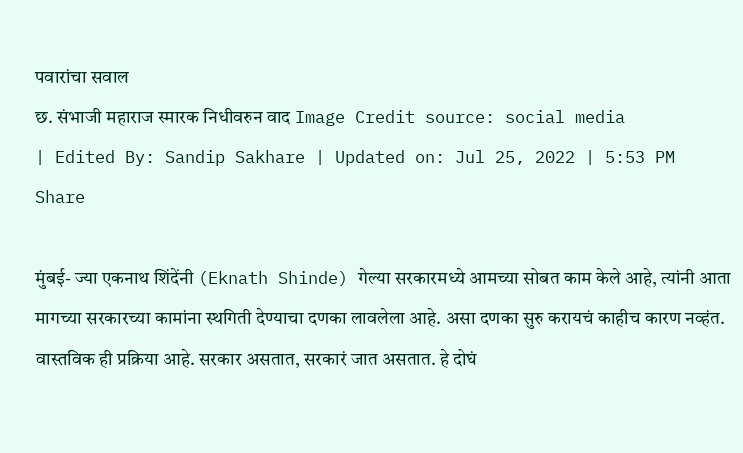पवारांचा सवाल
छ. संभाजी महाराज स्मारक निधीवरुन वाद Image Credit source: social media
| Edited By: Sandip Sakhare | Updated on: Jul 25, 2022 | 5:53 PM
Share

मुंबई- ज्या एकनाथ शिंदेंनी (Eknath Shinde) गेल्या सरकारमध्ये आमच्या सोबत काम केले आहे, त्यांनी आता मागच्या सरकारच्या कामांना स्थगिती देण्याचा दणका लावलेला आहे. असा दणका सुरु करायचं काहीच कारण नव्हंत. वास्तविक ही प्रक्रिया आहे. सरकार असतात, सरकारं जात असतात. हे दोघं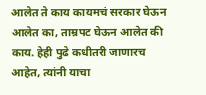आलेत ते काय कायमचं सरकार घेऊन आलेत का, ताम्रपट घेऊन आलेत की काय. हेही पुढे कधीतरी जाणारच आहेत, त्यांनी याचा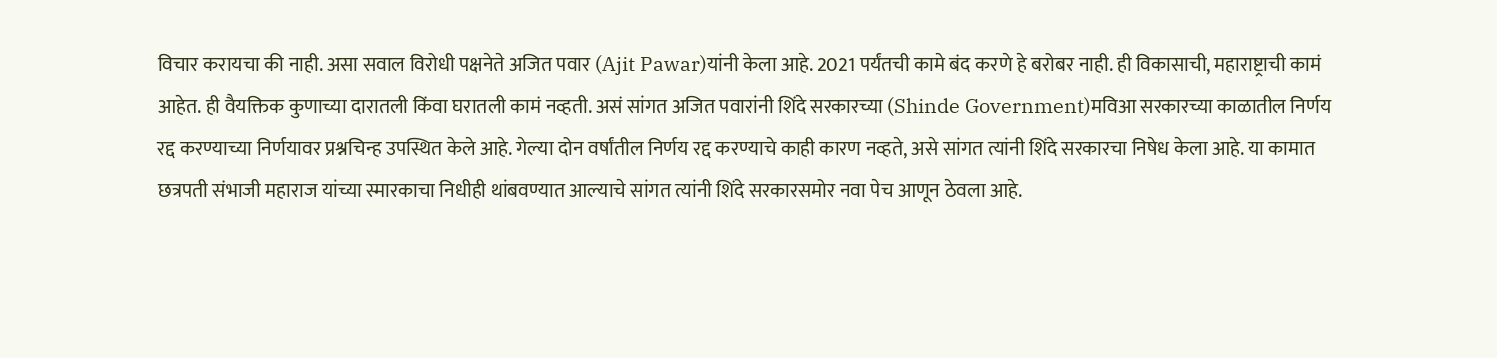विचार करायचा की नाही. असा सवाल विरोधी पक्षनेते अजित पवार (Ajit Pawar)यांनी केला आहे. 2021 पर्यंतची कामे बंद करणे हे बरोबर नाही. ही विकासाची, महाराष्ट्राची कामं आहेत. ही वैयक्तिक कुणाच्या दारातली किंवा घरातली कामं नव्हती. असं सांगत अजित पवारांनी शिंदे सरकारच्या (Shinde Government)मविआ सरकारच्या काळातील निर्णय रद्द करण्याच्या निर्णयावर प्रश्नचिन्ह उपस्थित केले आहे. गेल्या दोन वर्षांतील निर्णय रद्द करण्याचे काही कारण नव्हते, असे सांगत त्यांनी शिंदे सरकारचा निषेध केला आहे. या कामात छत्रपती संभाजी महाराज यांच्या स्मारकाचा निधीही थांबवण्यात आल्याचे सांगत त्यांनी शिंदे सरकारसमोर नवा पेच आणून ठेवला आहे.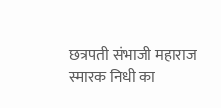छत्रपती संभाजी महाराज स्मारक निधी का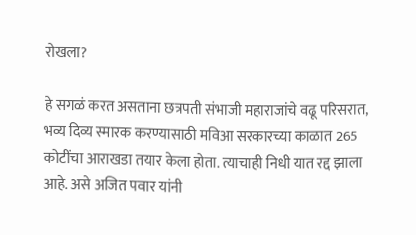रोखला?

हे सगळं करत असताना छत्रपती संभाजी महाराजांचे वढू परिसरात, भव्य दिव्य स्मारक करण्यासाठी मविआ सरकारच्या काळात 265 कोटींचा आराखडा तयार केला होता. त्याचाही निधी यात रद्द झाला आहे. असे अजित पवार यांनी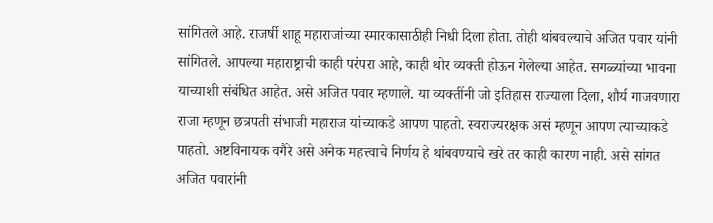सांगितले आहे. राजर्षी शाहू महाराजांच्या स्मारकासाठीही निधी दिला होता. तोही थांबवल्याचे अजित पवार यांनी सांगितले. आपल्या महाराष्ट्राची काही परंपरा आहे, काही थोर व्यक्ती होऊन गेलेल्या आहेत. सगळ्यांच्या भावना याच्याशी संबंधित आहेत. असे अजित पवार म्हणाले. या व्यक्तींनी जो इतिहास राज्याला दिला, शौर्य गाजवणारा राजा म्हणून छत्रपती संभाजी महाराज यांच्याकडे आपण पाहतो. स्वराज्यरक्षक असं म्हणून आपण त्याच्याकडे पाहतो. अष्टविनायक वगैरे असे अनेक महत्त्वाचे निर्णय हे थांबवण्याचे खरे तर काही कारण नाही. असे सांगत अजित पवारांनी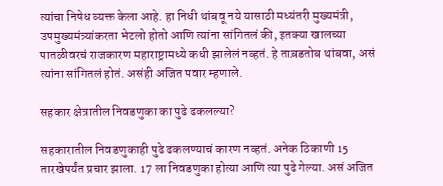त्यांचा निषेध व्यक्त केला आहे. हा निधी थांबवू नये यासाठी मध्यंतरी मुख्यमंत्री, उपमुख्यमंत्र्यांकरता भेटलो होतो आणि त्यांना सांगितलं की, इतक्या खालच्या पातळीवरचं राजकारण महाराष्ट्रामध्ये कधी झालेलं नव्हतं. हे ताब़डतोब थांबवा, असं त्यांना सांगितलं होतं. असंही अजित पवार म्हणाले.

सहकार क्षेत्रातील निवडणुका का पुढे ढकलल्या?

सहकारातील निवडणुकाही पुढे ढकलण्याचं कारण नव्हतं. अनेक ठिकाणी 15  तारखेपर्यंत प्रचार झाला. 17 ला निवडणुका होत्या आणि त्या पुढे गेल्या. असं अजित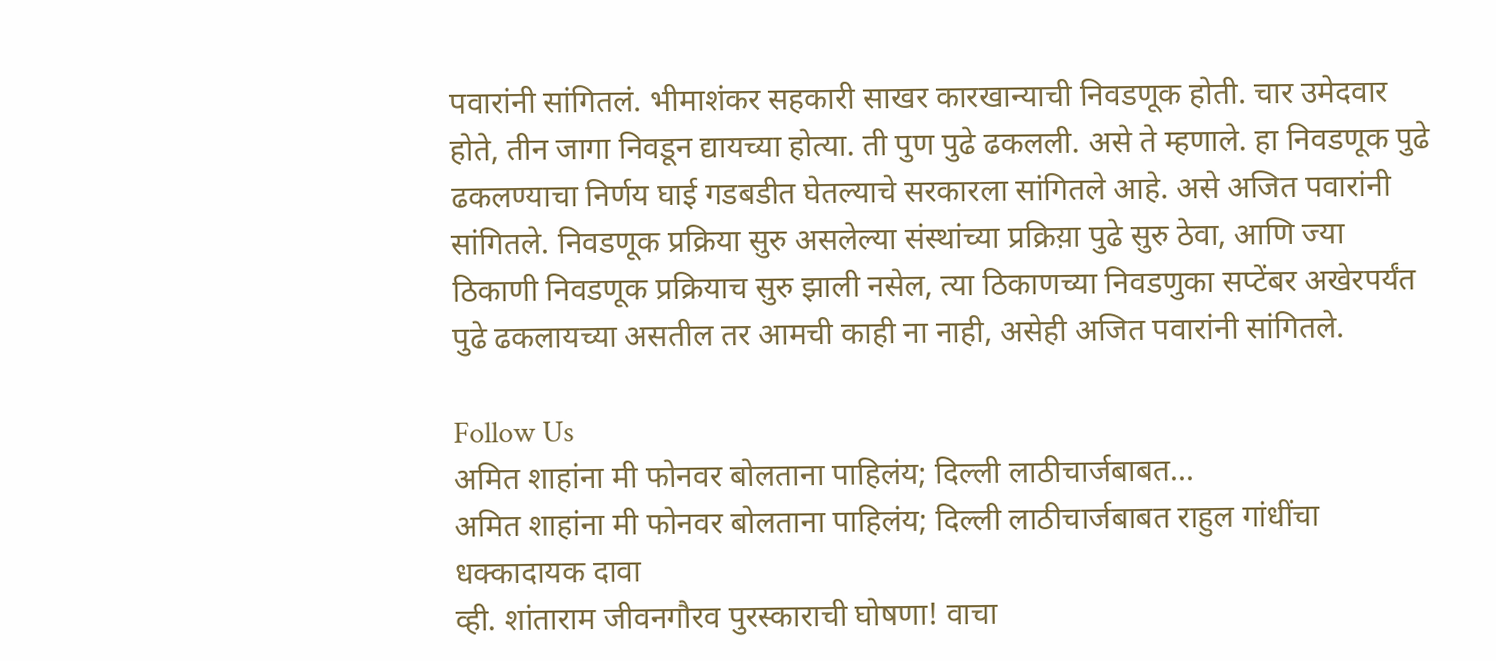पवारांनी सांगितलं. भीमाशंकर सहकारी साखर कारखान्याची निवडणूक होती. चार उमेदवार होते, तीन जागा निवडून द्यायच्या होत्या. ती पुण पुढे ढकलली. असे ते म्हणाले. हा निवडणूक पुढे ढकलण्याचा निर्णय घाई गडबडीत घेतल्याचे सरकारला सांगितले आहे. असे अजित पवारांनी सांगितले. निवडणूक प्रक्रिया सुरु असलेल्या संस्थांच्या प्रक्रिय़ा पुढे सुरु ठेवा, आणि ज्या ठिकाणी निवडणूक प्रक्रियाच सुरु झाली नसेल, त्या ठिकाणच्या निवडणुका सप्टेंबर अखेरपर्यंत पुढे ढकलायच्या असतील तर आमची काही ना नाही, असेही अजित पवारांनी सांगितले.

Follow Us
अमित शाहांना मी फोनवर बोलताना पाहिलंय; दिल्ली लाठीचार्जबाबत...
अमित शाहांना मी फोनवर बोलताना पाहिलंय; दिल्ली लाठीचार्जबाबत राहुल गांधींचा धक्कादायक दावा
व्ही. शांताराम जीवनगौरव पुरस्काराची घोषणा! वाचा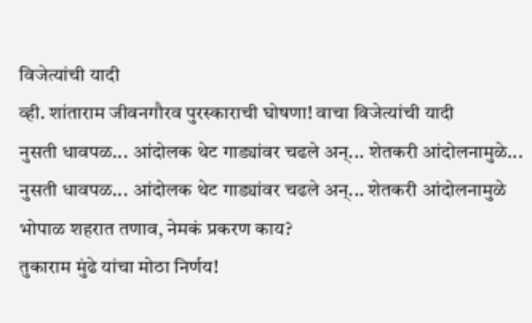विजेत्यांची यादी
व्ही. शांताराम जीवनगौरव पुरस्काराची घोषणा! वाचा विजेत्यांची यादी
नुसती धावपळ... आंदोलक थेट गाड्यांवर चढले अन्... शेतकरी आंदोलनामुळे...
नुसती धावपळ... आंदोलक थेट गाड्यांवर चढले अन्... शेतकरी आंदोलनामुळे भोपाळ शहरात तणाव, नेमकं प्रकरण काय?
तुकाराम मुंढे यांचा मोठा निर्णय!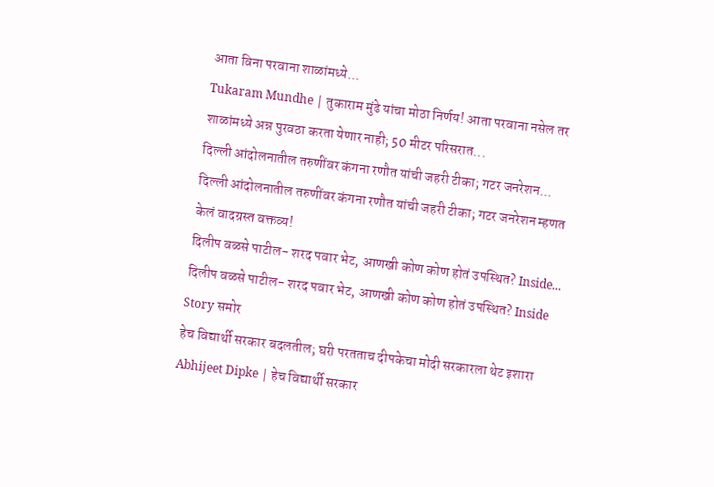आता विना परवाना शाळांमध्ये...
Tukaram Mundhe | तुकाराम मुंढे यांचा मोठा निर्णय! आता परवाना नसेल तर शाळांमध्ये अन्न पुरवठा करता येणार नाही; 50 मीटर परिसरात...
दिल्ली आंदोलनातील तरुणींवर कंगना रणौत यांची जहरी टीका; गटर जनरेशन...
दिल्ली आंदोलनातील तरुणींवर कंगना रणौत यांची जहरी टीका; गटर जनरेशन म्हणत केलं वादग्रस्त वक्तव्य!
दिलीप वळसे पाटील- शरद पवार भेट, आणखी कोण कोण होतं उपस्थित? Inside...
दिलीप वळसे पाटील- शरद पवार भेट, आणखी कोण कोण होतं उपस्थित? Inside Story समोर
हेच विद्यार्थी सरकार बदलतील; घरी परतताच दीपकेचा मोदी सरकारला थेट इशारा
Abhijeet Dipke | हेच विद्यार्थी सरकार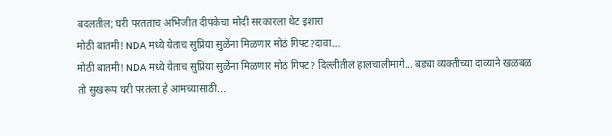बदलतील; घरी परतताच अभिजीत दीपकेचा मोदी सरकारला थेट इशारा
मोठी बातमी! NDA मध्ये येताच सुप्रिया सुळेंना मिळणार मोठं गिफ्ट?दावा...
मोठी बातमी! NDA मध्ये येताच सुप्रिया सुळेंना मिळणार मोठं गिफ्ट? दिल्लीतील हालचालीमागे... बड्या व्यक्तीच्या दाव्याने खळबळ
तो सुखरूप घरी परतला हे आमच्यासाठी...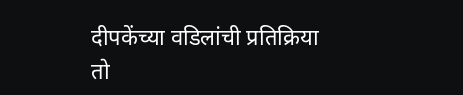दीपकेंच्या वडिलांची प्रतिक्रिया
तो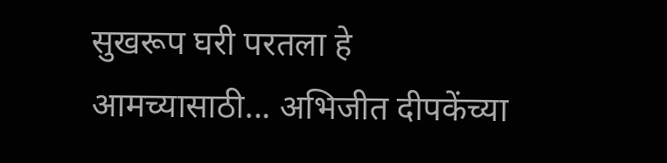सुखरूप घरी परतला हे आमच्यासाठी... अभिजीत दीपकेंच्या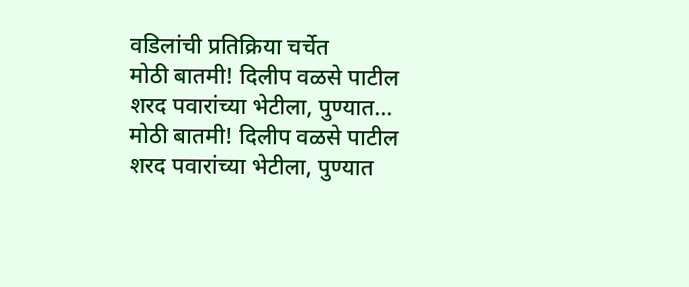वडिलांची प्रतिक्रिया चर्चेत
मोठी बातमी! दिलीप वळसे पाटील शरद पवारांच्या भेटीला, पुण्यात...
मोठी बातमी! दिलीप वळसे पाटील शरद पवारांच्या भेटीला, पुण्यात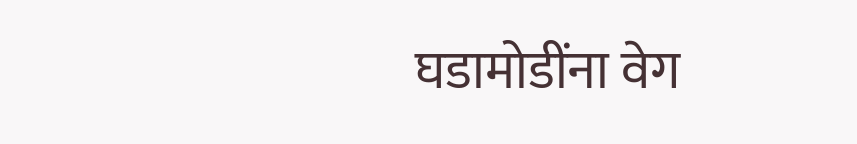घडामोडींना वेग